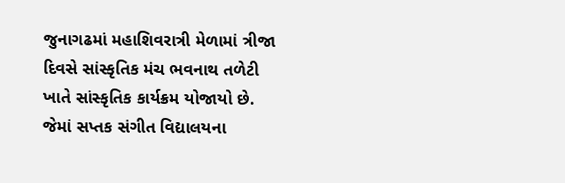જુનાગઢમાં મહાશિવરાત્રી મેળામાં ત્રીજા દિવસે સાંસ્કૃતિક મંચ ભવનાથ તળેટી ખાતે સાંસ્કૃતિક કાર્યક્રમ યોજાયો છે. જેમાં સપ્તક સંગીત વિદ્યાલયના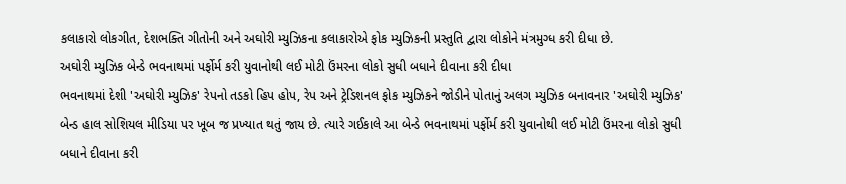કલાકારો લોકગીત, દેશભક્તિ ગીતોની અને અઘોરી મ્યુઝિકના કલાકારોએ ફોક મ્યુઝિકની પ્રસ્તુતિ દ્વારા લોકોને મંત્રમુગ્ધ કરી દીધા છે.
અઘોરી મ્યુઝિક બેન્ડે ભવનાથમાં પર્ફોર્મ કરી યુવાનોથી લઈ મોટી ઉંમરના લોકો સુધી બધાને દીવાના કરી દીધા
ભવનાથમાં દેશી 'અઘોરી મ્યુઝિક' રેપનો તડકો હિપ હોપ, રેપ અને ટ્રેડિશનલ ફોક મ્યુઝિકને જોડીને પોતાનું અલગ મ્યુઝિક બનાવનાર 'અઘોરી મ્યુઝિક' બેન્ડ હાલ સોશિયલ મીડિયા પર ખૂબ જ પ્રખ્યાત થતું જાય છે. ત્યારે ગઈકાલે આ બેન્ડે ભવનાથમાં પર્ફોર્મ કરી યુવાનોથી લઈ મોટી ઉંમરના લોકો સુધી બધાને દીવાના કરી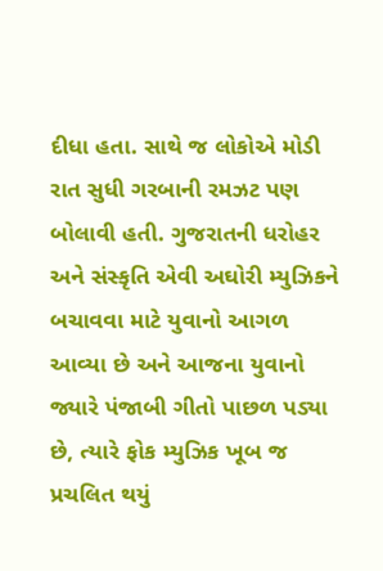દીધા હતા. સાથે જ લોકોએ મોડી રાત સુધી ગરબાની રમઝટ પણ બોલાવી હતી. ગુજરાતની ધરોહર અને સંસ્કૃતિ એવી અઘોરી મ્યુઝિકને બચાવવા માટે યુવાનો આગળ આવ્યા છે અને આજના યુવાનો જ્યારે પંજાબી ગીતો પાછળ પડ્યા છે, ત્યારે ફોક મ્યુઝિક ખૂબ જ પ્રચલિત થયું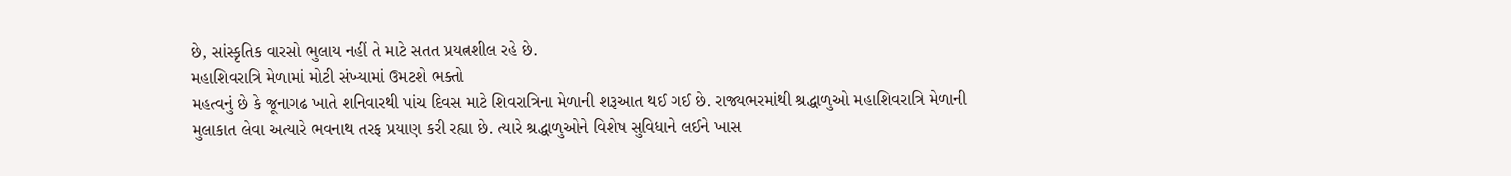છે, સાંસ્કૃતિક વારસો ભુલાય નહીં તે માટે સતત પ્રયત્નશીલ રહે છે.
મહાશિવરાત્રિ મેળામાં મોટી સંખ્યામાં ઉમટશે ભક્તો
મહત્વનું છે કે જૂનાગઢ ખાતે શનિવારથી પાંચ દિવસ માટે શિવરાત્રિના મેળાની શરૂઆત થઈ ગઈ છે. રાજ્યભરમાંથી શ્રદ્ધાળુઓ મહાશિવરાત્રિ મેળાની મુલાકાત લેવા અત્યારે ભવનાથ તરફ પ્રયાણ કરી રહ્યા છે. ત્યારે શ્રદ્ધાળુઓને વિશેષ સુવિધાને લઈને ખાસ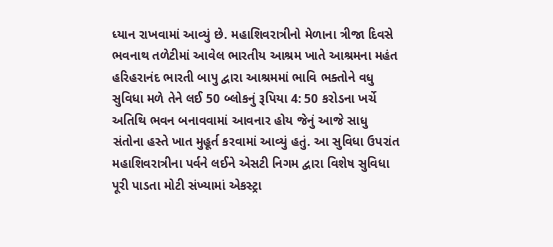ધ્યાન રાખવામાં આવ્યું છે. મહાશિવરાત્રીનો મેળાના ત્રીજા દિવસે ભવનાથ તળેટીમાં આવેલ ભારતીય આશ્રમ ખાતે આશ્રમના મહંત હરિહરાનંદ ભારતી બાપુ દ્વારા આશ્રમમાં ભાવિ ભક્તોને વધુ સુવિધા મળે તેને લઈ 50 બ્લોકનું રૂપિયા 4: 50 કરોડના ખર્ચે અતિથિ ભવન બનાવવામાં આવનાર હોય જેનું આજે સાધુ સંતોના હસ્તે ખાત મુહૂર્ત કરવામાં આવ્યું હતું. આ સુવિધા ઉપરાંત મહાશિવરાત્રીના પર્વને લઈને એસટી નિગમ દ્વારા વિશેષ સુવિધા પૂરી પાડતા મોટી સંખ્યામાં એકસ્ટ્રા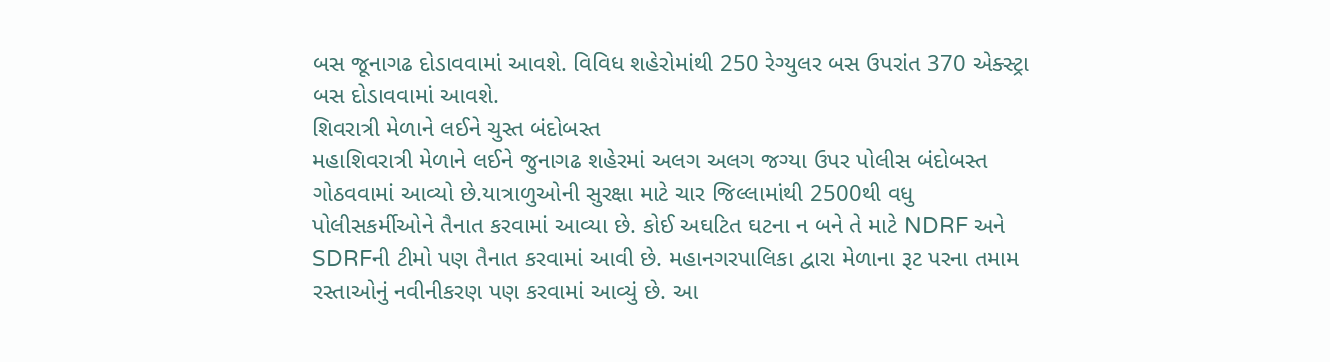બસ જૂનાગઢ દોડાવવામાં આવશે. વિવિધ શહેરોમાંથી 250 રેગ્યુલર બસ ઉપરાંત 370 એક્સ્ટ્રા બસ દોડાવવામાં આવશે.
શિવરાત્રી મેળાને લઈને ચુસ્ત બંદોબસ્ત
મહાશિવરાત્રી મેળાને લઈને જુનાગઢ શહેરમાં અલગ અલગ જગ્યા ઉપર પોલીસ બંદોબસ્ત ગોઠવવામાં આવ્યો છે.યાત્રાળુઓની સુરક્ષા માટે ચાર જિલ્લામાંથી 2500થી વધુ પોલીસકર્મીઓને તૈનાત કરવામાં આવ્યા છે. કોઈ અઘટિત ઘટના ન બને તે માટે NDRF અને SDRFની ટીમો પણ તૈનાત કરવામાં આવી છે. મહાનગરપાલિકા દ્વારા મેળાના રૂટ પરના તમામ રસ્તાઓનું નવીનીકરણ પણ કરવામાં આવ્યું છે. આ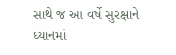સાથે જ આ વર્ષે સુરક્ષાને ધ્યાનમાં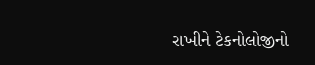રાખીને ટેકનોલોજીનો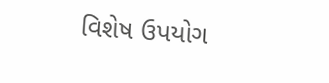વિશેષ ઉપયોગ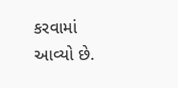કરવામાં આવ્યો છે.